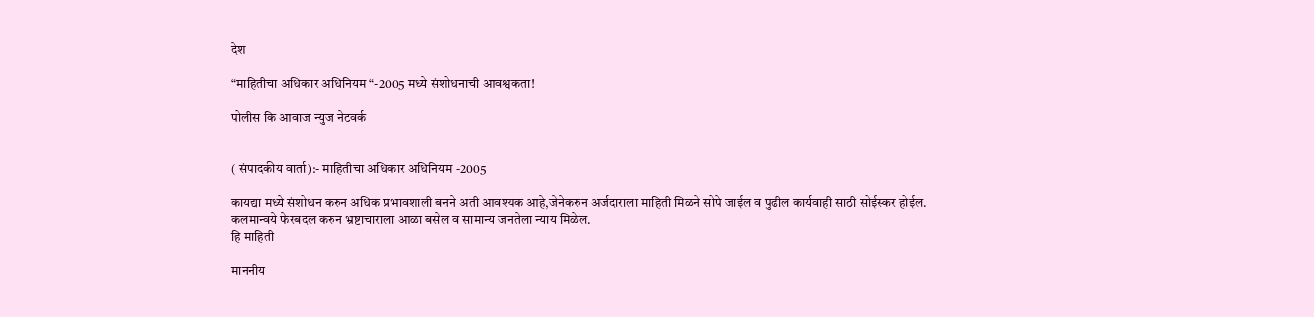देश

“माहितीचा अधिकार अधिनियम “-2005 मध्ये संशोधनाची आवश्वकता!

पोलीस कि आवाज न्युज नेटवर्क


( संपादकीय वार्ता):- माहितीचा अधिकार अधिनियम -2005

कायद्या मध्ये संशोधन करुन अधिक प्रभावशाली बनने अती आवश्यक आहे,जेनेकरुन अर्जदाराला माहिती मिळने सोपे जाईल व पुढील कार्यवाही साठी सोईस्कर होईल.
कलमान्वये फेरबदल करुन भ्रष्टाचाराला आळा बसेल व सामान्य जनतेला न्याय मिळेल.
हि माहिती

माननीय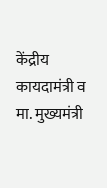केंद्रीय कायदामंत्री व मा. मुख्यमंत्री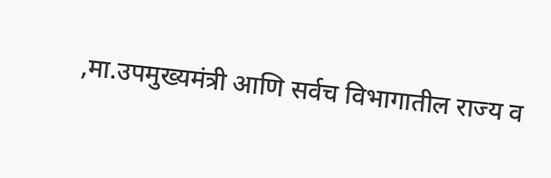,मा.उपमुख्यमंत्री आणि सर्वच विभागातील राज्य व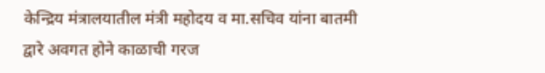केन्द्रिय मंत्रालयातील मंत्री महोदय व मा.सचिव यांना बातमी द्वारे अवगत होने काळाची गरज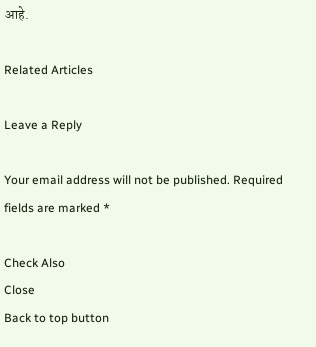आहे.

Related Articles

Leave a Reply

Your email address will not be published. Required fields are marked *

Check Also
Close
Back to top button